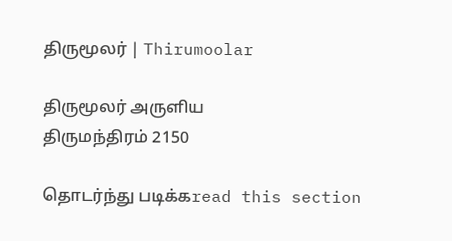திருமூலர் | Thirumoolar

திருமூலர் அருளிய
திருமந்திரம் 2150

தொடர்ந்து படிக்கread this section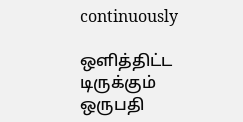continuously

ஒளித்திட்ட டிருக்கும் ஒருபதி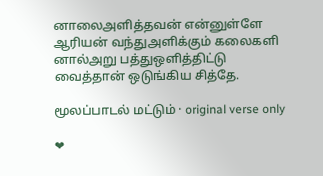னாலைஅளித்தவன் என்னுள்ளே ஆரியன் வந்துஅளிக்கும் கலைகளி னால்அறு பத்துஒளித்திட்டு வைத்தான் ஒடுங்கிய சித்தே.

மூலப்பாடல் மட்டும் · original verse only

❤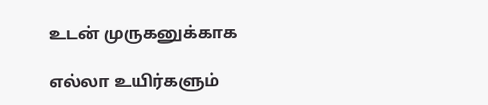உடன் முருகனுக்காக

எல்லா உயிர்களும்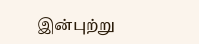இன்புற்று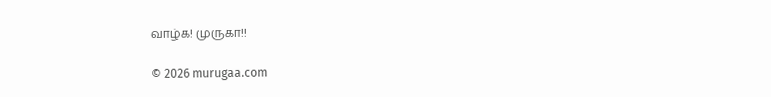வாழ்க! முருகா!!

© 2026 murugaa.com